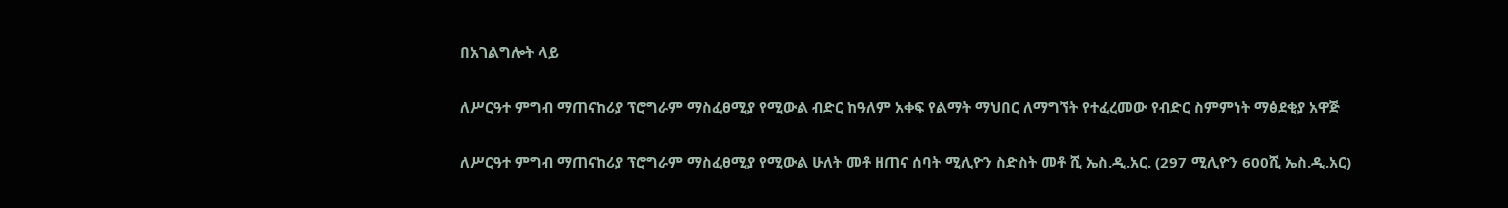በአገልግሎት ላይ

ለሥርዓተ ምግብ ማጠናከሪያ ፕሮግራም ማስፈፀሚያ የሚውል ብድር ከዓለም አቀፍ የልማት ማህበር ለማግኘት የተፈረመው የብድር ስምምነት ማፅደቂያ አዋጅ

ለሥርዓተ ምግብ ማጠናከሪያ ፕሮግራም ማስፈፀሚያ የሚውል ሁለት መቶ ዘጠና ሰባት ሚሊዮን ስድስት መቶ ሺ ኤስ.ዲ.አር. (297 ሚሊዮን 600ሺ ኤስ.ዲ.አር)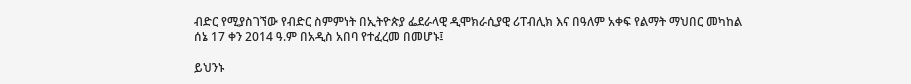ብድር የሚያስገኘው የብድር ስምምነት በኢትዮጵያ ፌደራላዊ ዲሞክራሲያዊ ሪፐብሊክ እና በዓለም አቀፍ የልማት ማህበር መካከል ሰኔ 17 ቀን 2014 ዓ.ም በአዲስ አበባ የተፈረመ በመሆኑ፤

ይህንኑ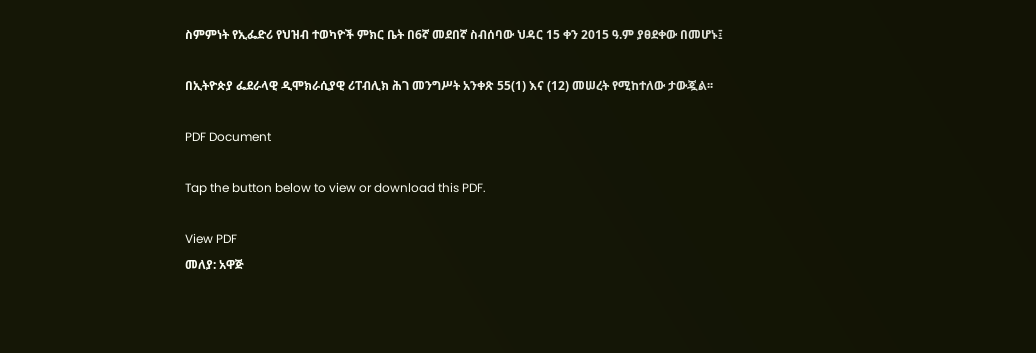ስምምነት የኢፌድሪ የህዝብ ተወካዮች ምክር ቤት በ6ኛ መደበኛ ስብሰባው ህዳር 15 ቀን 2015 ዓ.ም ያፀደቀው በመሆኑ፤

በኢትዮጵያ ፌደራላዊ ዲሞክራሲያዊ ሪፐብሊክ ሕገ መንግሥት አንቀጽ 55(1) እና (12) መሠረት የሚከተለው ታውጇል፡፡

PDF Document

Tap the button below to view or download this PDF.

View PDF
መለያ: አዋጅ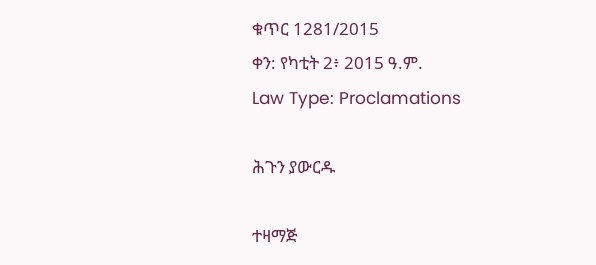ቁጥር 1281/2015
ቀን: የካቲት 2፥ 2015 ዓ.ም.
Law Type: Proclamations

ሕጉን ያውርዱ

ተዛማጅ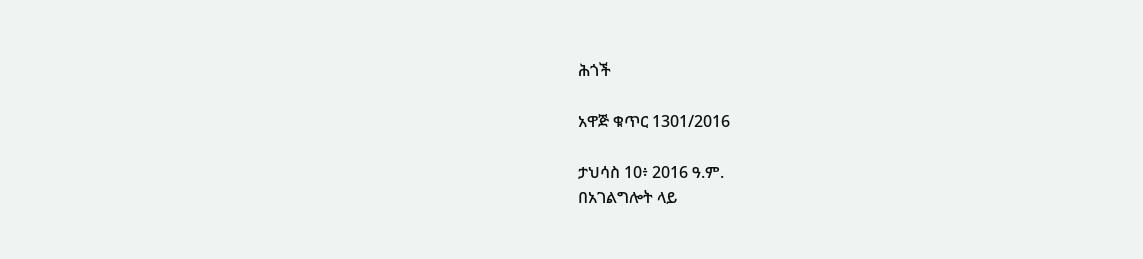ሕጎች

አዋጅ ቁጥር 1301/2016

ታህሳስ 10፥ 2016 ዓ.ም.
በአገልግሎት ላይ